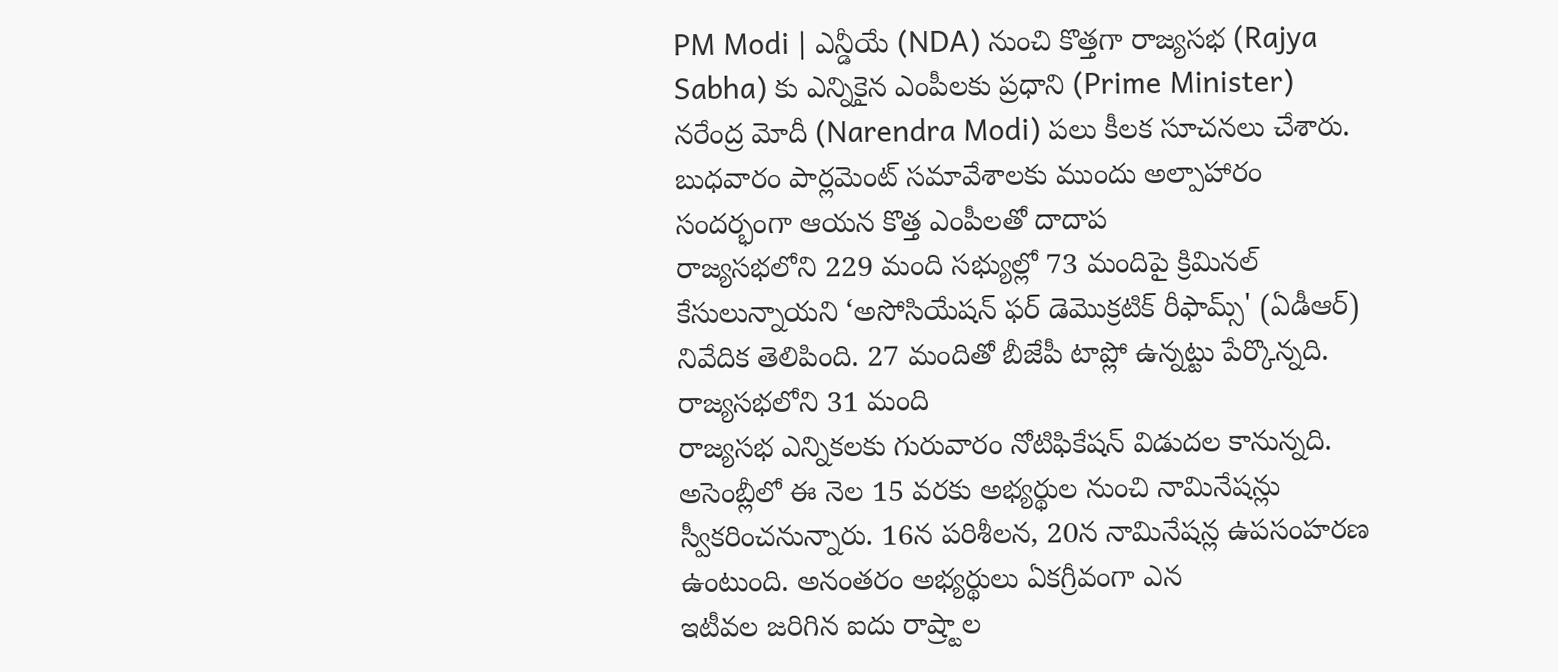PM Modi | ఎన్డీయే (NDA) నుంచి కొత్తగా రాజ్యసభ (Rajya Sabha) కు ఎన్నికైన ఎంపీలకు ప్రధాని (Prime Minister) నరేంద్ర మోదీ (Narendra Modi) పలు కీలక సూచనలు చేశారు. బుధవారం పార్లమెంట్ సమావేశాలకు ముందు అల్పాహారం సందర్భంగా ఆయన కొత్త ఎంపీలతో దాదాప
రాజ్యసభలోని 229 మంది సభ్యుల్లో 73 మందిపై క్రిమినల్ కేసులున్నాయని ‘అసోసియేషన్ ఫర్ డెమొక్రటిక్ రీఫామ్స్' (ఏడీఆర్) నివేదిక తెలిపింది. 27 మందితో బీజేపీ టాప్లో ఉన్నట్టు పేర్కొన్నది. రాజ్యసభలోని 31 మంది
రాజ్యసభ ఎన్నికలకు గురువారం నోటిఫికేషన్ విడుదల కానున్నది. అసెంబ్లీలో ఈ నెల 15 వరకు అభ్యర్థుల నుంచి నామినేషన్లు స్వీకరించనున్నారు. 16న పరిశీలన, 20న నామినేషన్ల ఉపసంహరణ ఉంటుంది. అనంతరం అభ్యర్థులు ఏకగ్రీవంగా ఎన
ఇటీవల జరిగిన ఐదు రాష్ర్టాల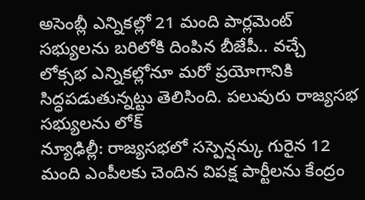అసెంబ్లీ ఎన్నికల్లో 21 మంది పార్లమెంట్ సభ్యులను బరిలోకి దింపిన బీజేపీ.. వచ్చే లోక్సభ ఎన్నికల్లోనూ మరో ప్రయోగానికి సిద్ధపడుతున్నట్టు తెలిసింది. పలువురు రాజ్యసభ సభ్యులను లోక్
న్యూఢిల్లీ: రాజ్యసభలో సస్పెన్షన్కు గురైన 12 మంది ఎంపీలకు చెందిన విపక్ష పార్టీలను కేంద్రం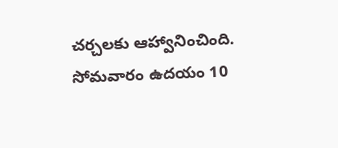చర్చలకు ఆహ్వానించింది. సోమవారం ఉదయం 10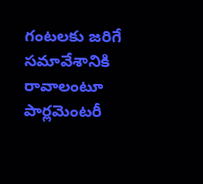గంటలకు జరిగే సమావేశానికి రావాలంటూ పార్లమెంటరీ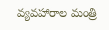వ్యవహారాల మంత్రి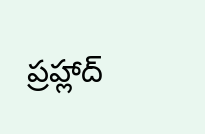ప్రహ్లాద్